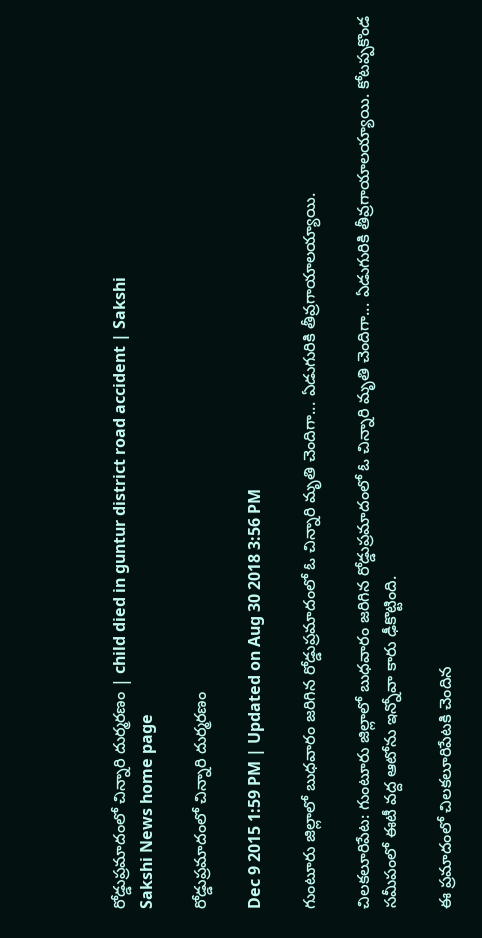రోడ్డుప్రమాదంలో చిన్నారి దుర్మరణం | child died in guntur district road accident | Sakshi
Sakshi News home page

రోడ్డుప్రమాదంలో చిన్నారి దుర్మరణం

Dec 9 2015 1:59 PM | Updated on Aug 30 2018 3:56 PM

గుంటూరు జిల్లాలో బుధవారం జరిగిన రోడ్డుప్రమాదంలో ఓ చిన్నారి మృతి చెందిగా... ఏడుగురికి తీవ్రగాయాలయ్యాయి.

చిలకలూరిపేట: గుంటూరు జిల్లాలో బుధవారం జరిగిన రోడ్డుప్రమాదంలో ఓ చిన్నారి మృతి చెందిగా... ఏడుగురికి తీవ్రగాయాలయ్యాయి. కోటప్పకొండ సమీపంలో ఈటీ వద్ద ఆటోను ఇన్నోవా కారు ఢీకొట్టింది.

ఈ ప్రమాదంలో చిలకలూరిపేటకి చెందిన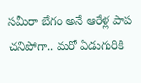సమీరా బేగం అనే ఆరేళ్ల పాప చనిపోగా.. మరో ఏడుగురికి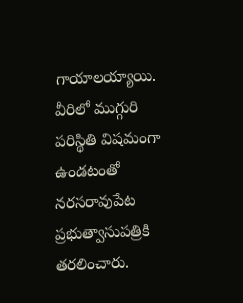గాయాలయ్యాయి. వీరిలో ముగ్గురి పరిస్థితి విషమంగా ఉండటంతో నరసరావుపేట ప్రభుత్వాసుపత్రికి తరలించారు.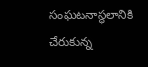సంఘటనాస్థలానికి చేరుకున్న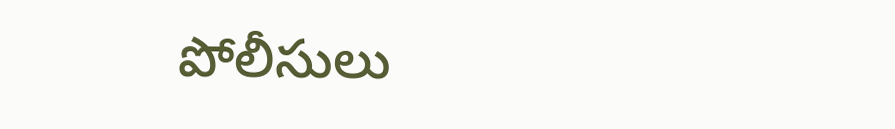పోలీసులు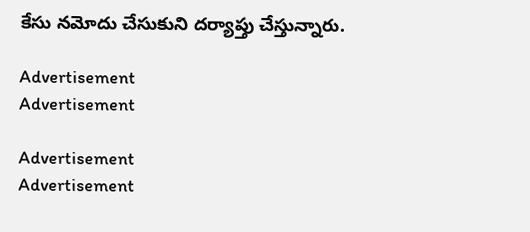కేసు నమోదు చేసుకుని దర్యాప్తు చేస్తున్నారు.

Advertisement
Advertisement

Advertisement
Advertisement